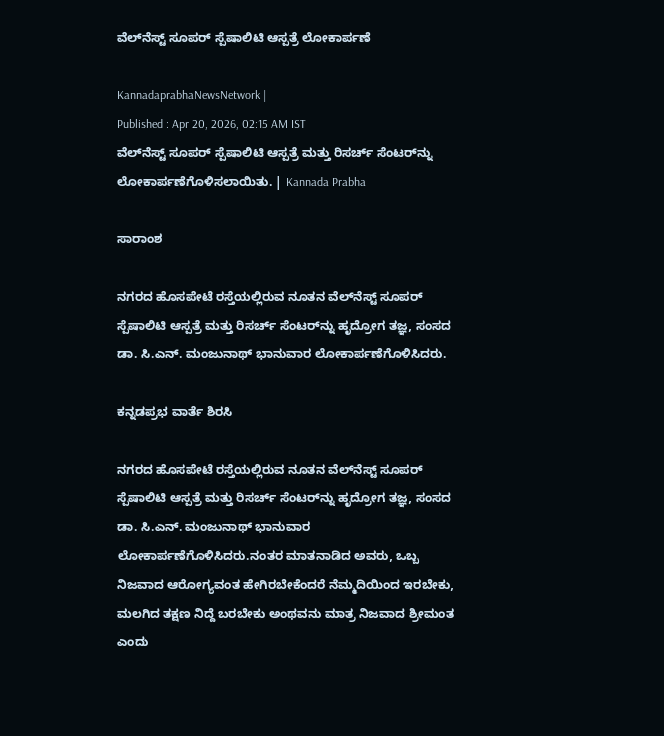ವೆಲ್‌ನೆಸ್ಟ್ ಸೂಪರ್‌ ಸ್ಪೆಷಾಲಿಟಿ ಆಸ್ಪತ್ರೆ ಲೋಕಾರ್ಪಣೆ

KannadaprabhaNewsNetwork |
Published : Apr 20, 2026, 02:15 AM IST
ವೆಲ್‌ನೆಸ್ಟ್ ಸೂಪರ್‌ ಸ್ಪೆಷಾಲಿಟಿ ಆಸ್ಪತ್ರೆ ಮತ್ತು ರಿಸರ್ಚ್ ಸೆಂಟರ್‌ನ್ನು ಲೋಕಾರ್ಪಣೆಗೊಳಿಸಲಾಯಿತು. | Kannada Prabha

ಸಾರಾಂಶ

ನಗರದ ಹೊಸಪೇಟೆ ರಸ್ತೆಯಲ್ಲಿರುವ ನೂತನ ವೆಲ್‌ನೆಸ್ಟ್ ಸೂಪರ್‌ ಸ್ಪೆಷಾಲಿಟಿ ಆಸ್ಪತ್ರೆ ಮತ್ತು ರಿಸರ್ಚ್ ಸೆಂಟರ್‌ನ್ನು ಹೃದ್ರೋಗ ತಜ್ಞ, ಸಂಸದ ಡಾ. ಸಿ.ಎನ್. ಮಂಜುನಾಥ್ ಭಾನುವಾರ ಲೋಕಾರ್ಪಣೆಗೊಳಿಸಿದರು.

ಕನ್ನಡಪ್ರಭ ವಾರ್ತೆ ಶಿರಸಿ

ನಗರದ ಹೊಸಪೇಟೆ ರಸ್ತೆಯಲ್ಲಿರುವ ನೂತನ ವೆಲ್‌ನೆಸ್ಟ್ ಸೂಪರ್‌ ಸ್ಪೆಷಾಲಿಟಿ ಆಸ್ಪತ್ರೆ ಮತ್ತು ರಿಸರ್ಚ್ ಸೆಂಟರ್‌ನ್ನು ಹೃದ್ರೋಗ ತಜ್ಞ, ಸಂಸದ ಡಾ. ಸಿ.ಎನ್. ಮಂಜುನಾಥ್ ಭಾನುವಾರ ಲೋಕಾರ್ಪಣೆಗೊಳಿಸಿದರು.ನಂತರ ಮಾತನಾಡಿದ ಅವರು, ಒಬ್ಬ ನಿಜವಾದ ಆರೋಗ್ಯವಂತ ಹೇಗಿರಬೇಕೆಂದರೆ ನೆಮ್ಮದಿಯಿಂದ ಇರಬೇಕು, ಮಲಗಿದ ತಕ್ಷಣ ನಿದ್ದೆ ಬರಬೇಕು ಅಂಥವನು ಮಾತ್ರ ನಿಜವಾದ ಶ್ರೀಮಂತ ಎಂದು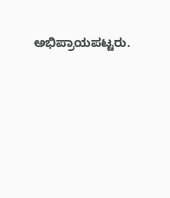ಅಭಿಪ್ರಾಯಪಟ್ಟರು.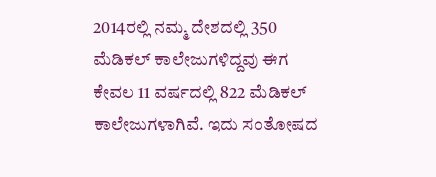2014ರಲ್ಲಿ ನಮ್ಮ ದೇಶದಲ್ಲಿ 350 ಮೆಡಿಕಲ್ ಕಾಲೇಜುಗಳಿದ್ದವು ಈಗ ಕೇವಲ 11 ವರ್ಷದಲ್ಲಿ 822 ಮೆಡಿಕಲ್ ಕಾಲೇಜುಗಳಾಗಿವೆ. ಇದು ಸಂತೋಷದ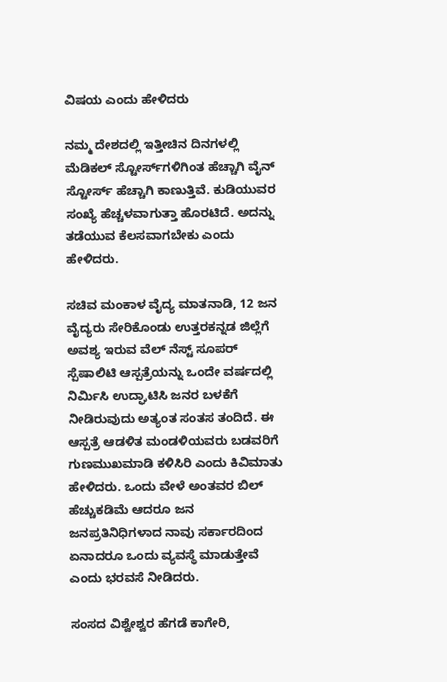ವಿಷಯ ಎಂದು ಹೇಳಿದರು

ನಮ್ಮ ದೇಶದಲ್ಲಿ ಇತ್ತೀಚಿನ ದಿನಗಳಲ್ಲಿ ಮೆಡಿಕಲ್ ಸ್ಟೋರ್ಸ್‌ಗಳಿಗಿಂತ ಹೆಚ್ಚಾಗಿ ವೈನ್ ಸ್ಟೋರ್ಸ್ ಹೆಚ್ಚಾಗಿ ಕಾಣುತ್ತಿವೆ. ಕುಡಿಯುವರ ಸಂಖ್ಯೆ ಹೆಚ್ಚಳವಾಗುತ್ತಾ ಹೊರಟಿದೆ. ಅದನ್ನು ತಡೆಯುವ ಕೆಲಸವಾಗಬೇಕು ಎಂದು ಹೇಳಿದರು.

ಸಚಿವ ಮಂಕಾಳ ವೈದ್ಯ ಮಾತನಾಡಿ, 12 ಜನ ವೈದ್ಯರು ಸೇರಿಕೊಂಡು ಉತ್ತರಕನ್ನಡ ಜಿಲ್ಲೆಗೆ ಅವಶ್ಯ ಇರುವ ವೆಲ್ ನೆಸ್ಟ್ ಸೂಪರ್ ಸ್ಪೆಷಾಲಿಟಿ ಆಸ್ಪತ್ರೆಯನ್ನು ಒಂದೇ ವರ್ಷದಲ್ಲಿ ನಿರ್ಮಿಸಿ ಉದ್ಘಾಟಿಸಿ ಜನರ ಬಳಕೆಗೆ ನೀಡಿರುವುದು ಅತ್ಯಂತ ಸಂತಸ ತಂದಿದೆ. ಈ ಆಸ್ಪತ್ರೆ ಆಡಳಿತ ಮಂಡಳಿಯವರು ಬಡವರಿಗೆ ಗುಣಮುಖಮಾಡಿ ಕಳಿಸಿರಿ ಎಂದು ಕಿವಿಮಾತು ಹೇಳಿದರು. ಒಂದು ವೇಳೆ ಅಂತವರ ಬಿಲ್ ಹೆಚ್ಚುಕಡಿಮೆ ಆದರೂ ಜನ ಜನಪ್ರತಿನಿಧಿಗಳಾದ ನಾವು ಸರ್ಕಾರದಿಂದ ಏನಾದರೂ ಒಂದು ವ್ಯವಸ್ಥೆ ಮಾಡುತ್ತೇವೆ ಎಂದು ಭರವಸೆ ನೀಡಿದರು.

ಸಂಸದ ವಿಶ್ವೇಶ್ವರ ಹೆಗಡೆ ಕಾಗೇರಿ,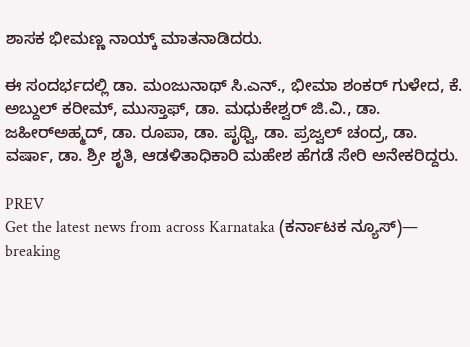ಶಾಸಕ ಭೀಮಣ್ಣ ನಾಯ್ಕ್ ಮಾತನಾಡಿದರು.

ಈ ಸಂದರ್ಭದಲ್ಲಿ ಡಾ. ಮಂಜುನಾಥ್ ಸಿ.ಎನ್., ಭೀಮಾ ಶಂಕರ್ ಗುಳೇದ, ಕೆ. ಅಬ್ದುಲ್ ಕರೀಮ್, ಮುಸ್ತಾಫ್, ಡಾ. ಮಧುಕೇಶ್ವರ್ ಜಿ.ವಿ., ಡಾ. ಜಹೀರ್‌ಅಹ್ಮದ್, ಡಾ. ರೂಪಾ, ಡಾ. ಪೃಥ್ವಿ, ಡಾ. ಪ್ರಜ್ವಲ್ ಚಂದ್ರ, ಡಾ. ವರ್ಷಾ, ಡಾ. ಶ್ರೀ ಶೃತಿ, ಆಡಳಿತಾಧಿಕಾರಿ ಮಹೇಶ ಹೆಗಡೆ ಸೇರಿ ಅನೇಕರಿದ್ದರು.

PREV
Get the latest news from across Karnataka (ಕರ್ನಾಟಕ ನ್ಯೂಸ್)— breaking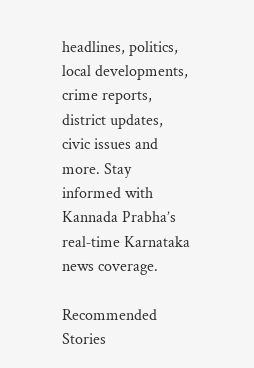headlines, politics, local developments, crime reports, district updates, civic issues and more. Stay informed with Kannada Prabha’s real‑time Karnataka news coverage.

Recommended Stories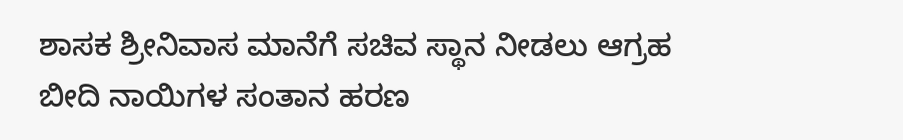ಶಾಸಕ ಶ್ರೀನಿವಾಸ ಮಾನೆಗೆ ಸಚಿವ ಸ್ಥಾನ ನೀಡಲು ಆಗ್ರಹ
ಬೀದಿ ನಾಯಿಗಳ ಸಂತಾನ ಹರಣ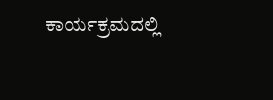ಕಾರ್ಯಕ್ರಮದಲ್ಲಿ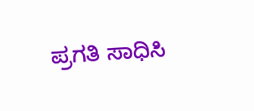ಪ್ರಗತಿ ಸಾಧಿಸಿ